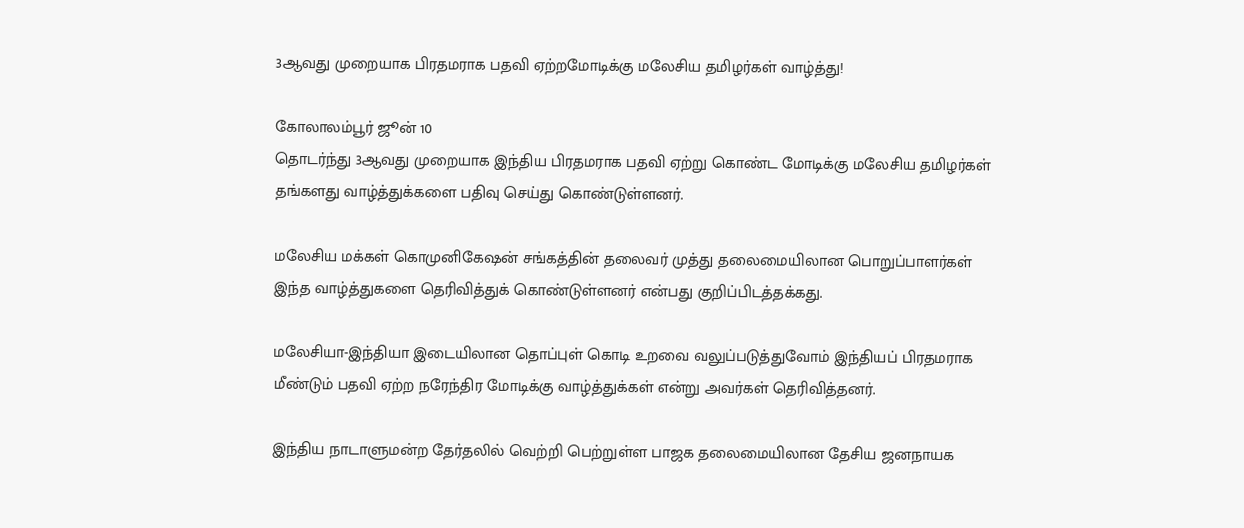3ஆவது முறையாக பிரதமராக பதவி ஏற்றமோடிக்கு மலேசிய தமிழர்கள் வாழ்த்து!

கோலாலம்பூர் ஜூன் 10
தொடர்ந்து 3ஆவது முறையாக இந்திய பிரதமராக பதவி ஏற்று கொண்ட மோடிக்கு மலேசிய தமிழர்கள் தங்களது வாழ்த்துக்களை பதிவு செய்து கொண்டுள்ளனர்.

மலேசிய மக்கள் கொமுனிகேஷன் சங்கத்தின் தலைவர் முத்து தலைமையிலான பொறுப்பாளர்கள் இந்த வாழ்த்துகளை தெரிவித்துக் கொண்டுள்ளனர் என்பது குறிப்பிடத்தக்கது.

மலேசியா-இந்தியா இடையிலான தொப்புள் கொடி உறவை வலுப்படுத்துவோம் இந்தியப் பிரதமராக மீண்டும் பதவி ஏற்ற நரேந்திர மோடிக்கு வாழ்த்துக்கள் என்று அவர்கள் தெரிவித்தனர்.

இந்திய நாடாளுமன்ற தேர்தலில் வெற்றி பெற்றுள்ள பாஜக தலைமையிலான தேசிய ஜனநாயக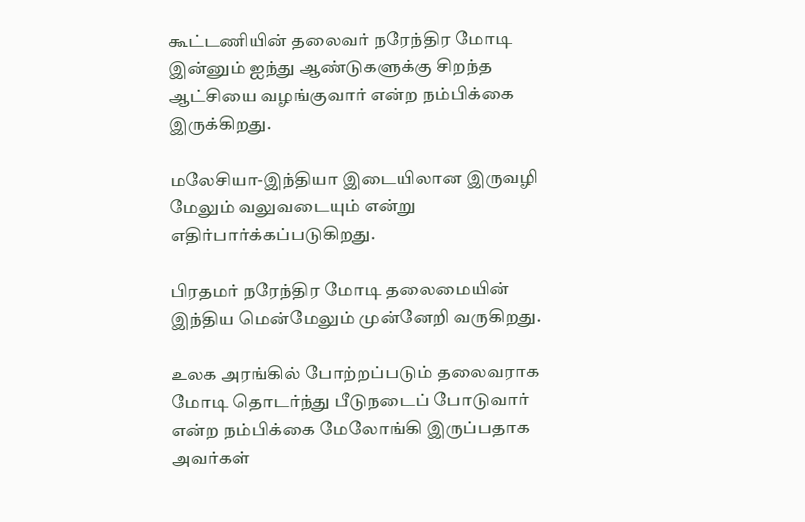கூட்டணியின் தலைவர் நரேந்திர மோடி இன்னும் ஐந்து ஆண்டுகளுக்கு சிறந்த ஆட்சியை வழங்குவார் என்ற நம்பிக்கை இருக்கிறது.

மலேசியா-இந்தியா இடையிலான இருவழி மேலும் வலுவடையும் என்று எதிர்பார்க்கப்படுகிறது.

பிரதமர் நரேந்திர மோடி தலைமையின் இந்திய மென்மேலும் முன்னேறி வருகிறது.

உலக அரங்கில் போற்றப்படும் தலைவராக மோடி தொடர்ந்து பீடுநடைப் போடுவார் என்ற நம்பிக்கை மேலோங்கி இருப்பதாக அவர்கள்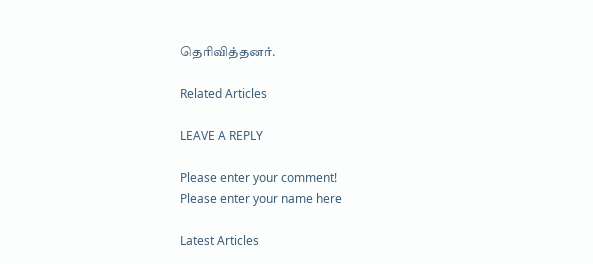தெரிவித்தனர்.

Related Articles

LEAVE A REPLY

Please enter your comment!
Please enter your name here

Latest Articles